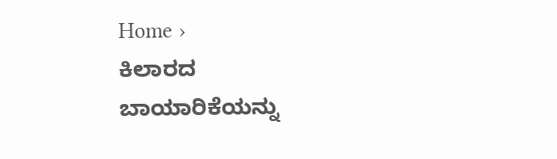Home ›
ಕಿಲಾರದ ಬಾಯಾರಿಕೆಯನ್ನು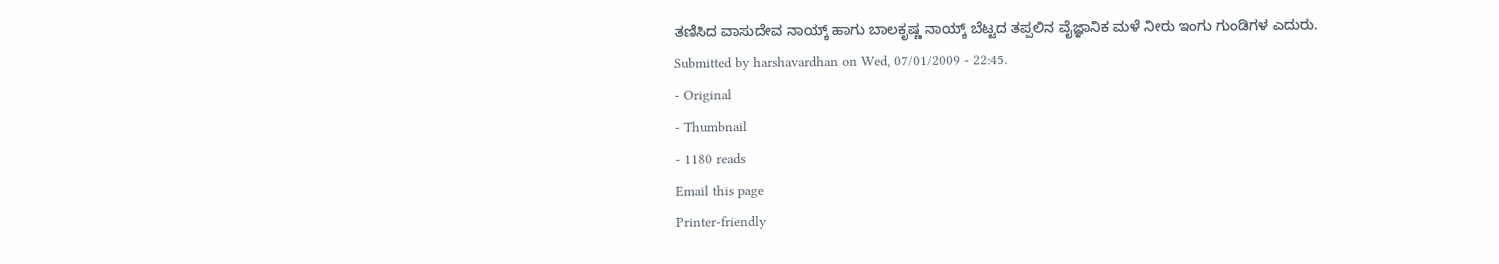ತಣಿಸಿದ ವಾಸುದೇವ ನಾಯ್ಕ್ ಹಾಗು ಬಾಲಕೃಷ್ಣ ನಾಯ್ಕ್ ಬೆಟ್ಟದ ತಪ್ಪಲಿನ ವೈಜ್ಞಾನಿಕ ಮಳೆ ನೀರು ಇಂಗು ಗುಂಡಿಗಳ ಎದುರು.
Submitted by harshavardhan on Wed, 07/01/2009 - 22:45.
- Original
- Thumbnail
- 1180 reads
Email this page
Printer-friendly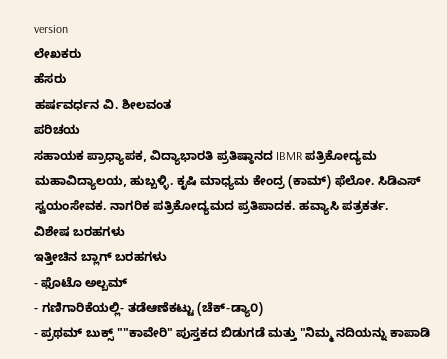version
ಲೇಖಕರು
ಹೆಸರು
ಹರ್ಷವರ್ಧನ ವಿ. ಶೀಲವಂತ
ಪರಿಚಯ
ಸಹಾಯಕ ಪ್ರಾಧ್ಯಾಪಕ, ವಿದ್ಯಾಭಾರತಿ ಪ್ರತಿಷ್ಠಾನದ IBMR ಪತ್ರಿಕೋದ್ಯಮ ಮಹಾವಿದ್ಯಾಲಯ, ಹುಬ್ಬಳ್ಳಿ. ಕೃಷಿ ಮಾಧ್ಯಮ ಕೇಂದ್ರ (ಕಾಮ್) ಫೆಲೋ. ಸಿಡಿಎಸ್ ಸ್ವಯಂಸೇವಕ. ನಾಗರಿಕ ಪತ್ರಿಕೋದ್ಯಮದ ಪ್ರತಿಪಾದಕ. ಹವ್ಯಾಸಿ ಪತ್ರಕರ್ತ.
ವಿಶೇಷ ಬರಹಗಳು
ಇತ್ತೀಚಿನ ಬ್ಲಾಗ್ ಬರಹಗಳು
- ಫೊಟೊ ಅಲ್ಬಮ್
- ಗಣಿಗಾರಿಕೆಯಲ್ಲಿ- ತಡೆಆಣೆಕಟ್ಟು (ಚೆಕ್-ಡ್ಯಾ೦)
- ಪ್ರಥಮ್ ಬುಕ್ಸ್ ""ಕಾವೇರಿ" ಪುಸ್ತಕದ ಬಿಡುಗಡೆ ಮತ್ತು "ನಿಮ್ಮ ನದಿಯನ್ನು ಕಾಪಾಡಿ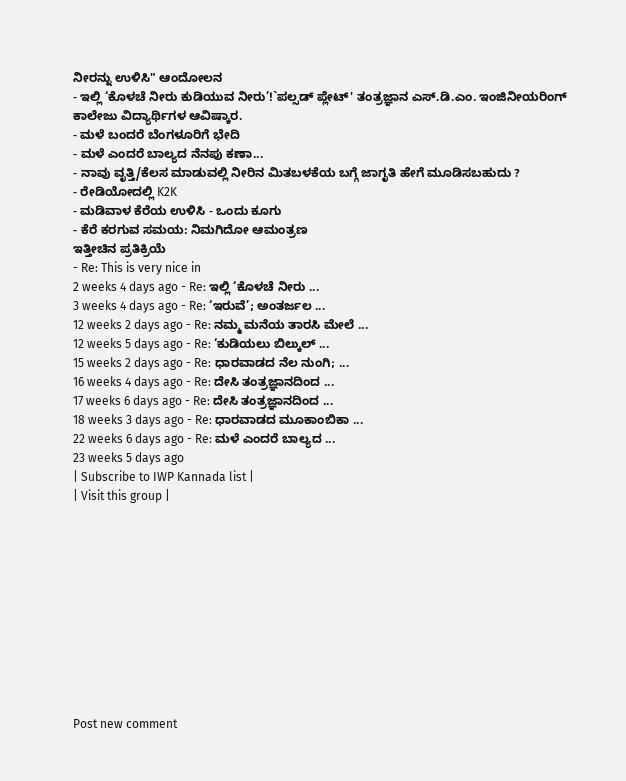ನೀರನ್ನು ಉಳಿಸಿ" ಆಂದೋಲನ
- ಇಲ್ಲಿ ‘ಕೊಳಚೆ ನೀರು ಕುಡಿಯುವ ನೀರು’!`ಪಲ್ಸಡ್ ಪ್ಲೇಟ್' ತಂತ್ರಜ್ಞಾನ ಎಸ್.ಡಿ.ಎಂ. ಇಂಜಿನೀಯರಿಂಗ್ ಕಾಲೇಜು ವಿದ್ಯಾರ್ಥಿಗಳ ಆವಿಷ್ಕಾರ.
- ಮಳೆ ಬಂದರೆ ಬೆಂಗಳೂರಿಗೆ ಭೇದಿ
- ಮಳೆ ಎಂದರೆ ಬಾಲ್ಯದ ನೆನಪು ಕಣಾ...
- ನಾವು ವೃತ್ತಿ/ಕೆಲಸ ಮಾಡುವಲ್ಲಿ ನೀರಿನ ಮಿತಬಳಕೆಯ ಬಗ್ಗೆ ಜಾಗೃತಿ ಹೇಗೆ ಮೂಡಿಸಬಹುದು ?
- ರೇಡಿಯೋದಲ್ಲಿ K2K
- ಮಡಿವಾಳ ಕೆರೆಯ ಉಳಿಸಿ - ಒಂದು ಕೂಗು
- ಕೆರೆ ಕರಗುವ ಸಮಯ: ನಿಮಗಿದೋ ಆಮಂತ್ರಣ
ಇತ್ತೀಚಿನ ಪ್ರತಿಕ್ರಿಯೆ
- Re: This is very nice in
2 weeks 4 days ago - Re: ಇಲ್ಲಿ ‘ಕೊಳಚೆ ನೀರು ...
3 weeks 4 days ago - Re: ‘ಇರುವೆ’; ಅಂತರ್ಜಲ ...
12 weeks 2 days ago - Re: ನಮ್ಮ ಮನೆಯ ತಾರಸಿ ಮೇಲೆ ...
12 weeks 5 days ago - Re: ‘ಕುಡಿಯಲು ಬಿಲ್ಕುಲ್ ...
15 weeks 2 days ago - Re: ಧಾರವಾಡದ ನೆಲ ನುಂಗಿ; ...
16 weeks 4 days ago - Re: ದೇಸಿ ತಂತ್ರಜ್ಞಾನದಿಂದ ...
17 weeks 6 days ago - Re: ದೇಸಿ ತಂತ್ರಜ್ಞಾನದಿಂದ ...
18 weeks 3 days ago - Re: ಧಾರವಾಡದ ಮೂಕಾಂಬಿಕಾ ...
22 weeks 6 days ago - Re: ಮಳೆ ಎಂದರೆ ಬಾಲ್ಯದ ...
23 weeks 5 days ago
| Subscribe to IWP Kannada list |
| Visit this group |











Post new comment